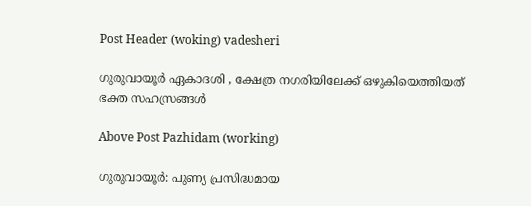Post Header (woking) vadesheri

ഗുരുവായൂർ ഏകാദശി , ക്ഷേത്ര നഗരിയിലേക്ക് ഒഴുകിയെത്തിയത് ഭക്ത സഹസ്രങ്ങൾ

Above Post Pazhidam (working)

ഗുരുവായൂര്‍: പുണ്യ പ്രസിദ്ധമായ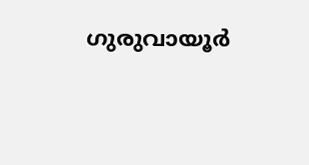ഗുരുവായൂര്‍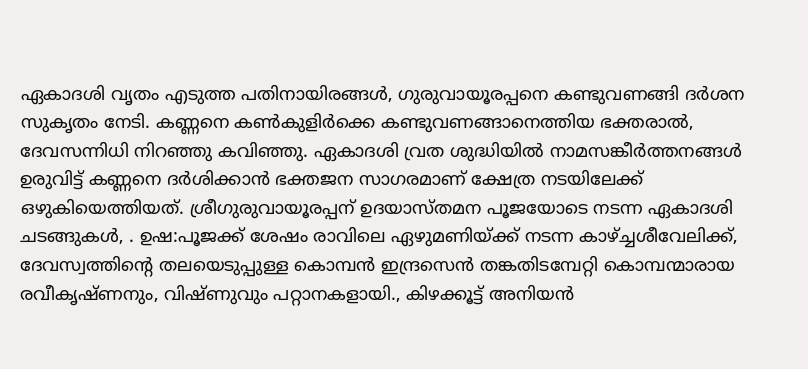ഏകാദശി വൃതം എടുത്ത പതിനായിരങ്ങള്‍, ഗുരുവായൂരപ്പനെ കണ്ടുവണങ്ങി ദര്‍ശന സുകൃതം നേടി. കണ്ണനെ കണ്‍കുളിര്‍ക്കെ കണ്ടുവണങ്ങാനെത്തിയ ഭക്തരാല്‍, ദേവസന്നിധി നിറഞ്ഞു കവിഞ്ഞു. ഏകാദശി വ്രത ശുദ്ധിയില്‍ നാമസങ്കീര്‍ത്തനങ്ങൾ ഉരുവിട്ട് കണ്ണനെ ദര്‍ശിക്കാന്‍ ഭക്തജന സാഗരമാണ് ക്ഷേത്ര നടയിലേക്ക് ഒഴുകിയെത്തിയത്. ശ്രീഗുരുവായൂരപ്പന് ഉദയാസ്തമന പൂജയോടെ നടന്ന ഏകാദശി ചടങ്ങുകള്‍, . ഉഷ:പൂജക്ക് ശേഷം രാവിലെ ഏഴുമണിയ്ക്ക് നടന്ന കാഴ്ച്ചശീവേലിക്ക്, ദേവസ്വത്തിന്റെ തലയെടുപ്പുള്ള കൊമ്പന്‍ ഇന്ദ്രസെന്‍ തങ്കതിടമ്പേറ്റി കൊമ്പന്മാരായ രവീകൃഷ്ണനും, വിഷ്ണുവും പറ്റാനകളായി., കിഴക്കൂട്ട് അനിയന്‍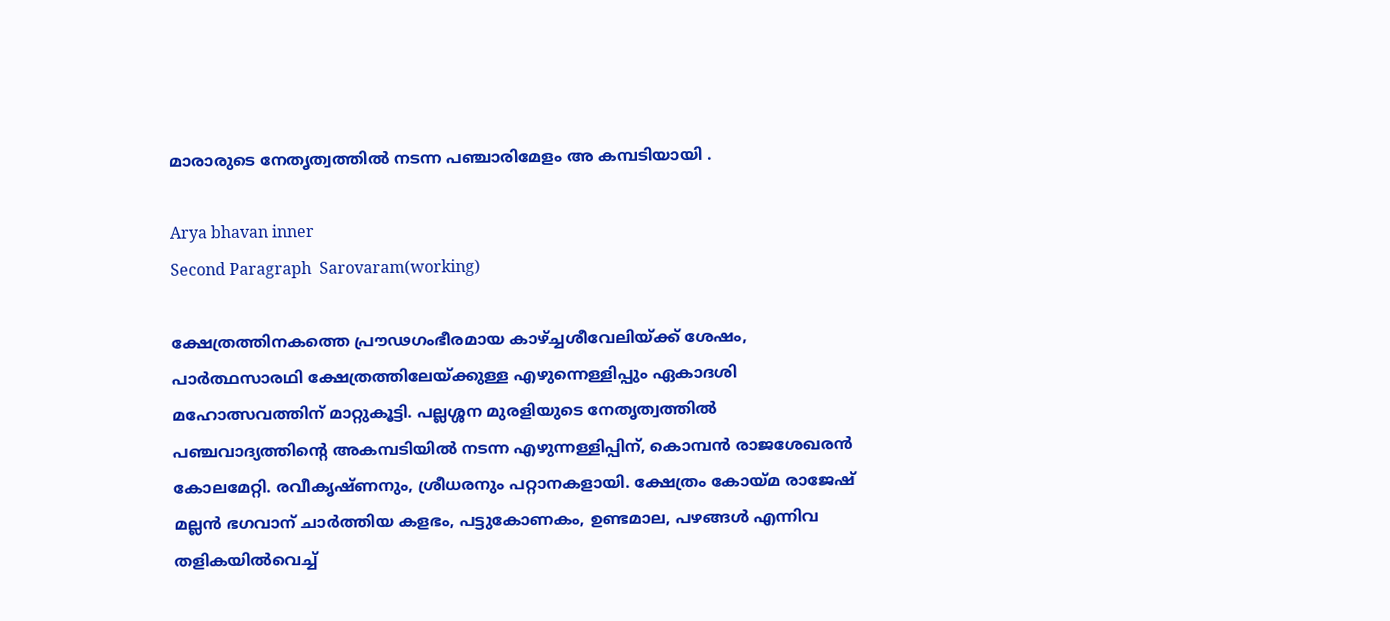മാരാരുടെ നേതൃത്വത്തില്‍ നടന്ന പഞ്ചാരിമേളം അ കമ്പടിയായി .

Arya bhavan inner
Second Paragraph  Sarovaram(working)

ക്ഷേത്രത്തിനകത്തെ പ്രൗഢഗംഭീരമായ കാഴ്ച്ചശീവേലിയ്ക്ക് ശേഷം, പാര്‍ത്ഥസാരഥി ക്ഷേത്രത്തിലേയ്ക്കുള്ള എഴുന്നെള്ളിപ്പും ഏകാദശി മഹോത്സവത്തിന് മാറ്റുകൂട്ടി. പല്ലശ്ശന മുരളിയുടെ നേതൃത്വത്തില്‍ പഞ്ചവാദ്യത്തിന്റെ അകമ്പടിയില്‍ നടന്ന എഴുന്നള്ളിപ്പിന്, കൊമ്പന്‍ രാജശേഖരന്‍ കോലമേറ്റി. രവീകൃഷ്ണനും, ശ്രീധരനും പറ്റാനകളായി. ക്ഷേത്രം കോയ്മ രാജേഷ് മല്ലന്‍ ഭഗവാന് ചാര്‍ത്തിയ കളഭം, പട്ടുകോണകം, ഉണ്ടമാല, പഴങ്ങള്‍ എന്നിവ തളികയില്‍വെച്ച്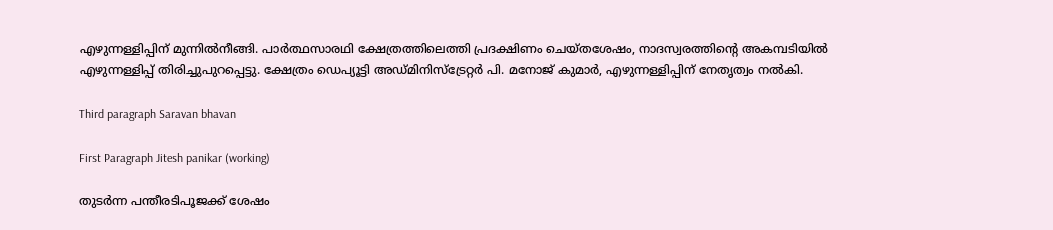എഴുന്നള്ളിപ്പിന് മുന്നില്‍നീങ്ങി. പാര്‍ത്ഥസാരഥി ക്ഷേത്രത്തിലെത്തി പ്രദക്ഷിണം ചെയ്തശേഷം, നാദസ്വരത്തിന്റെ അകമ്പടിയില്‍ എഴുന്നള്ളിപ്പ് തിരിച്ചുപുറപ്പെട്ടു. ക്ഷേത്രം ഡെപ്യൂട്ടി അഡ്മിനിസ്‌ട്രേറ്റര്‍ പി. മനോജ് കുമാര്‍, എഴുന്നള്ളിപ്പിന് നേതൃത്വം നല്‍കി.

Third paragraph Saravan bhavan

First Paragraph Jitesh panikar (working)

തുടര്‍ന്ന പന്തീരടിപൂജക്ക് ശേഷം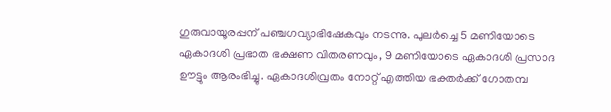ഗുരുവായൂരപ്പന് പഞ്ചഗവ്യാഭിഷേകവും നടന്നു. പുലര്‍ച്ചെ 5 മണിയോടെ ഏകാദശി പ്രഭാത ഭക്ഷണ വിതരണവും, 9 മണിയോടെ ഏകാദശി പ്രസാദ ഊട്ടും ആരംഭിച്ചു. ഏകാദശിവ്രതം നോറ്റ് എത്തിയ ഭക്തര്‍ക്ക് ഗോതമ്പ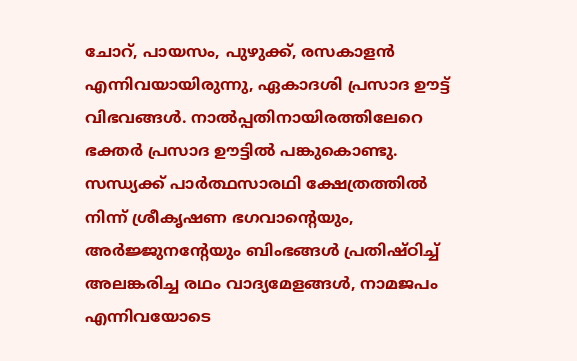ചോറ്, പായസം, പുഴുക്ക്, രസകാളന്‍ എന്നിവയായിരുന്നു, ഏകാദശി പ്രസാദ ഊട്ട് വിഭവങ്ങള്‍. നാല്‍പ്പതിനായിരത്തിലേറെ ഭക്തര്‍ പ്രസാദ ഊട്ടില്‍ പങ്കുകൊണ്ടു. സന്ധ്യക്ക് പാര്‍ത്ഥസാരഥി ക്ഷേത്രത്തില്‍ നിന്ന് ശ്രീകൃഷണ ഭഗവാന്റെയും, അര്‍ജ്ജുനന്റേയും ബിംഭങ്ങള്‍ പ്രതിഷ്ഠിച്ച് അലങ്കരിച്ച രഥം വാദ്യമേളങ്ങള്‍, നാമജപം എന്നിവയോടെ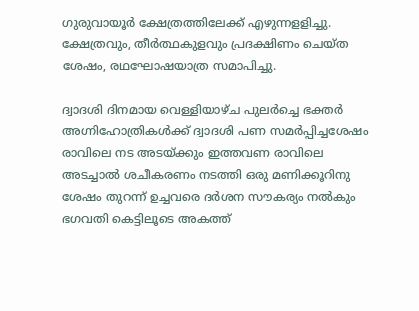ഗുരുവായൂര്‍ ക്ഷേത്രത്തിലേക്ക് എഴുന്നളളിച്ചു. ക്ഷേത്രവും, തീര്‍ത്ഥകുളവും പ്രദക്ഷിണം ചെയ്ത ശേഷം, രഥഘോഷയാത്ര സമാപിച്ചു.

ദ്വാദശി ദിനമായ വെള്ളിയാഴ്ച പുലര്‍ച്ചെ ഭക്തര്‍ അഗ്നിഹോത്രികള്‍ക്ക് ദ്വാദശി പണ സമര്‍പ്പിച്ചശേഷം രാവിലെ നട അടയ്ക്കും ഇത്തവണ രാവിലെ അടച്ചാൽ ശചീകരണം നടത്തി ഒരു മണിക്കൂറിനു ശേഷം തുറന്ന് ഉച്ചവരെ ദർശന സൗകര്യം നൽകും ഭഗവതി കെട്ടിലൂടെ അകത്ത്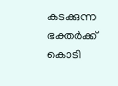കടക്കുന്ന ഭക്തർക്ക് കൊടി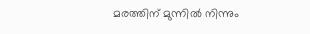മരത്തിന് മുന്നിൽ നിന്നും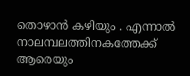തൊഴാൻ കഴിയും . എന്നാൽ നാലമ്പലത്തിനകത്തേക്ക് ആരെയും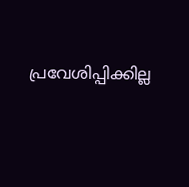പ്രവേശിപ്പിക്കില്ല